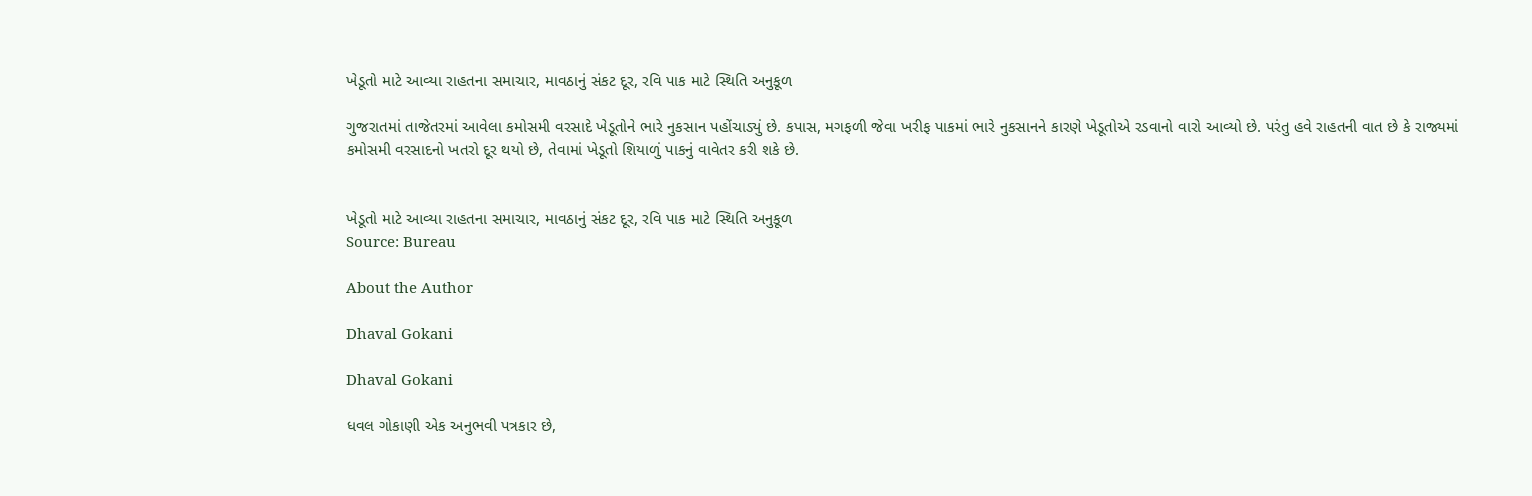ખેડૂતો માટે આવ્યા રાહતના સમાચાર, માવઠાનું સંકટ દૂર, રવિ પાક માટે સ્થિતિ અનુકૂળ

ગુજરાતમાં તાજેતરમાં આવેલા કમોસમી વરસાદે ખેડૂતોને ભારે નુકસાન પહોંચાડ્યું છે. કપાસ, મગફળી જેવા ખરીફ પાકમાં ભારે નુકસાનને કારણે ખેડૂતોએ રડવાનો વારો આવ્યો છે. પરંતુ હવે રાહતની વાત છે કે રાજ્યમાં કમોસમી વરસાદનો ખતરો દૂર થયો છે, તેવામાં ખેડૂતો શિયાળું પાકનું વાવેતર કરી શકે છે.


ખેડૂતો માટે આવ્યા રાહતના સમાચાર, માવઠાનું સંકટ દૂર, રવિ પાક માટે સ્થિતિ અનુકૂળ
Source: Bureau

About the Author

Dhaval Gokani

Dhaval Gokani

ધવલ ગોકાણી એક અનુભવી પત્રકાર છે,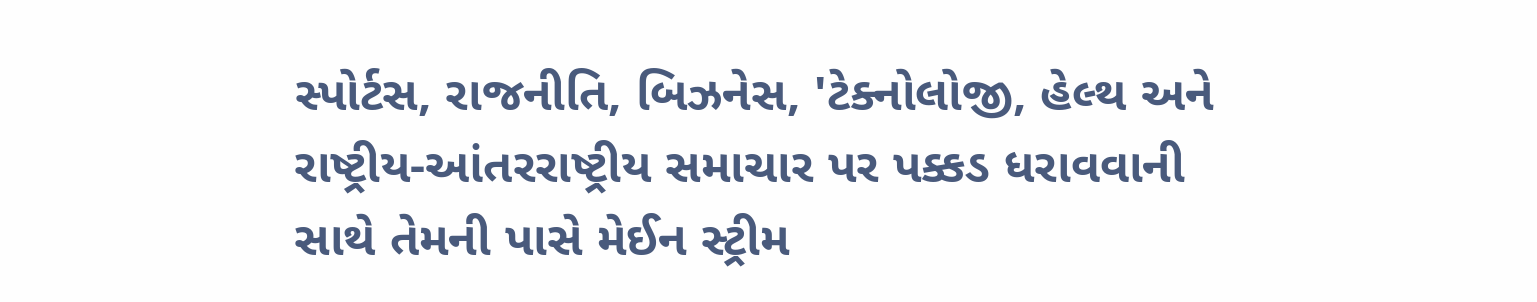સ્પોર્ટસ, રાજનીતિ, બિઝનેસ, 'ટેક્નોલોજી, હેલ્થ અને રાષ્ટ્રીય-આંતરરાષ્ટ્રીય સમાચાર પર પક્કડ ધરાવવાની સાથે તેમની પાસે મેઈન સ્ટ્રીમ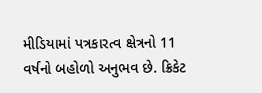મીડિયામાં પત્રકારત્વ ક્ષેત્રનો 11 વર્ષનો બહોળો અનુભવ છે. ક્રિકેટ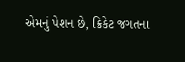એમનું પેશન છે, ક્રિકેટ જગતના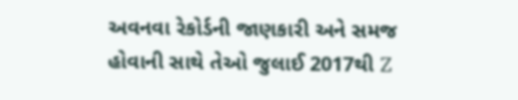અવનવા રેકોર્ડની જાણકારી અને સમજ હોવાની સાથે તેઓ જુલાઈ 2017થી Z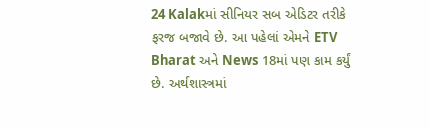24 Kalakમાં સીનિયર સબ એડિટર તરીકે ફરજ બજાવે છે. આ પહેલાં એમને ETV Bharat અને News 18માં પણ કામ કર્યું છે. અર્થશાસ્ત્રમાં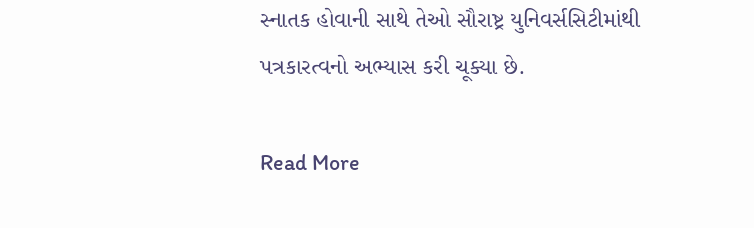સ્નાતક હોવાની સાથે તેઓ સૌરાષ્ટ્ર યુનિવર્સસિટીમાંથી પત્રકારત્વનો અભ્યાસ કરી ચૂક્યા છે.

Read More